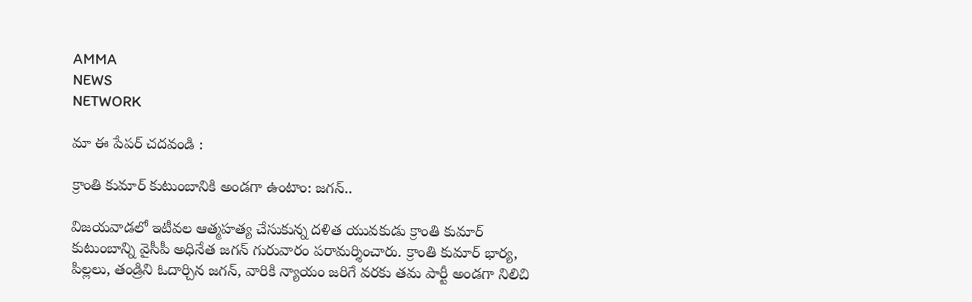AMMA
NEWS
NETWORK

మా ఈ పేపర్ చదవండి :

క్రాంతి కుమార్ కుటుంబానికి అండగా ఉంటాం: జగన్..

విజయవాడలో ఇటీవల ఆత్మహత్య చేసుకున్న దళిత యువకుడు క్రాంతి కుమార్ కుటుంబాన్ని వైసీపీ అధినేత జగన్ గురువారం పరామర్శించారు. క్రాంతి కుమార్ భార్య, పిల్లలు, తండ్రిని ఓదార్చిన జగన్, వారికి న్యాయం జరిగే వరకు తమ పార్టీ అండగా నిలిచి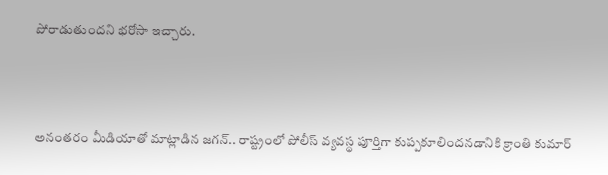పోరాడుతుందని భరోసా ఇచ్చారు.



అనంతరం మీడియాతో మాట్లాడిన జగన్.. రాష్ట్రంలో పోలీస్ వ్యవస్థ పూర్తిగా కుప్పకూలిందనడానికి క్రాంతి కుమార్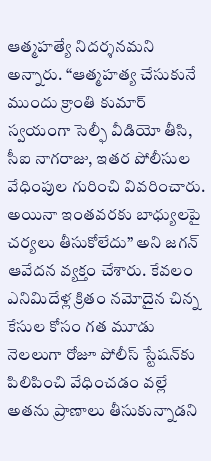ఆత్మహత్యే నిదర్శనమని అన్నారు. “ఆత్మహత్య చేసుకునే ముందు క్రాంతి కుమార్ స్వయంగా సెల్ఫీ వీడియో తీసి, సీఐ నాగరాజు, ఇతర పోలీసుల వేధింపుల గురించి వివరించారు. అయినా ఇంతవరకు బాధ్యులపై చర్యలు తీసుకోలేదు” అని జగన్ ఆవేదన వ్యక్తం చేశారు. కేవలం ఎనిమిదేళ్ల క్రితం నమోదైన చిన్న కేసుల కోసం గత మూడు నెలలుగా రోజూ పోలీస్ స్టేషన్‌కు పిలిపించి వేధించడం వల్లే అతను ప్రాణాలు తీసుకున్నాడని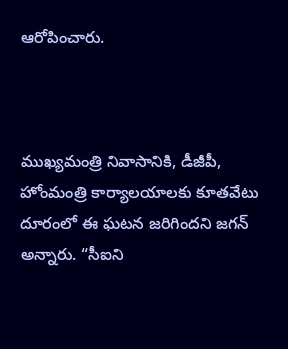ఆరోపించారు.



ముఖ్యమంత్రి నివాసానికి, డీజీపీ, హోంమంత్రి కార్యాలయాలకు కూతవేటు దూరంలో ఈ ఘటన జరిగిందని జగన్ అన్నారు. “సీఐని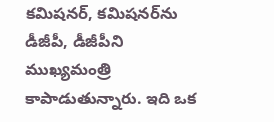కమిషనర్, కమిషనర్‌ను డీజీపీ, డీజీపీని ముఖ్యమంత్రి కాపాడుతున్నారు. ఇది ఒక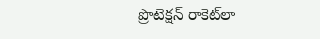ప్రొటెక్షన్ రాకెట్‌లా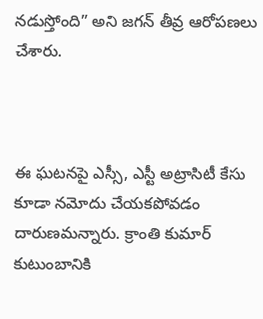నడుస్తోంది” అని జగన్ తీవ్ర ఆరోపణలు చేశారు.



ఈ ఘటనపై ఎస్సీ, ఎస్టీ అట్రాసిటీ కేసు కూడా నమోదు చేయకపోవడం దారుణమన్నారు. క్రాంతి కుమార్ కుటుంబానికి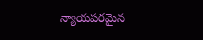న్యాయపరమైన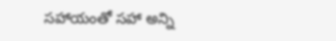సహాయంతో సహా అన్ని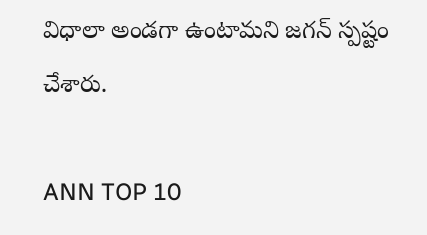విధాలా అండగా ఉంటామని జగన్ స్పష్టం చేశారు.

ANN TOP 10